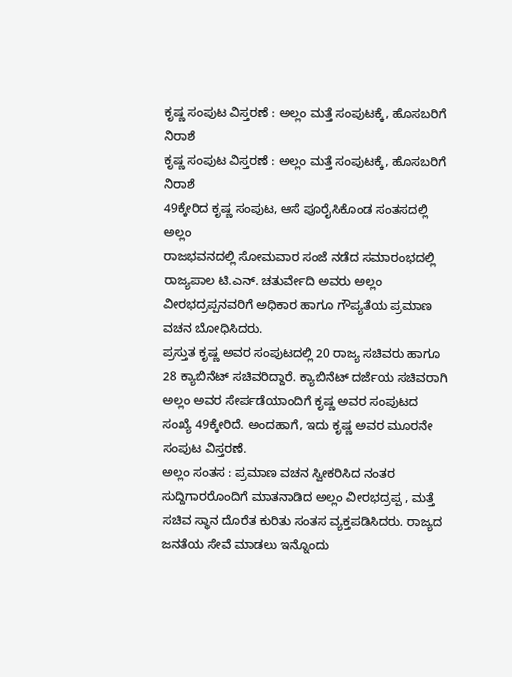ಕೃಷ್ಣ ಸಂಪುಟ ವಿಸ್ತರಣೆ : ಅಲ್ಲಂ ಮತ್ತೆ ಸಂಪುಟಕ್ಕೆ, ಹೊಸಬರಿಗೆ ನಿರಾಶೆ
ಕೃಷ್ಣ ಸಂಪುಟ ವಿಸ್ತರಣೆ : ಅಲ್ಲಂ ಮತ್ತೆ ಸಂಪುಟಕ್ಕೆ, ಹೊಸಬರಿಗೆ ನಿರಾಶೆ
49ಕ್ಕೇರಿದ ಕೃಷ್ಣ ಸಂಪುಟ, ಆಸೆ ಪೂರೈಸಿಕೊಂಡ ಸಂತಸದಲ್ಲಿ ಅಲ್ಲಂ
ರಾಜಭವನದಲ್ಲಿ ಸೋಮವಾರ ಸಂಜೆ ನಡೆದ ಸಮಾರಂಭದಲ್ಲಿ ರಾಜ್ಯಪಾಲ ಟಿ.ಎನ್. ಚತುರ್ವೇದಿ ಅವರು ಅಲ್ಲಂ ವೀರಭದ್ರಪ್ಪನವರಿಗೆ ಅಧಿಕಾರ ಹಾಗೂ ಗೌಪ್ಯತೆಯ ಪ್ರಮಾಣ ವಚನ ಬೋಧಿಸಿದರು.
ಪ್ರಸ್ತುತ ಕೃಷ್ಣ ಅವರ ಸಂಪುಟದಲ್ಲಿ 20 ರಾಜ್ಯ ಸಚಿವರು ಹಾಗೂ 28 ಕ್ಯಾಬಿನೆಟ್ ಸಚಿವರಿದ್ದಾರೆ. ಕ್ಯಾಬಿನೆಟ್ ದರ್ಜೆಯ ಸಚಿವರಾಗಿ ಅಲ್ಲಂ ಅವರ ಸೇರ್ಪಡೆಯಾಂದಿಗೆ ಕೃಷ್ಣ ಅವರ ಸಂಪುಟದ ಸಂಖ್ಯೆ 49ಕ್ಕೇರಿದೆ. ಅಂದಹಾಗೆ, ಇದು ಕೃಷ್ಣ ಅವರ ಮೂರನೇ ಸಂಪುಟ ವಿಸ್ತರಣೆ.
ಅಲ್ಲಂ ಸಂತಸ : ಪ್ರಮಾಣ ವಚನ ಸ್ವೀಕರಿಸಿದ ನಂತರ ಸುದ್ದಿಗಾರರೊಂದಿಗೆ ಮಾತನಾಡಿದ ಅಲ್ಲಂ ವೀರಭದ್ರಪ್ಪ , ಮತ್ತೆ ಸಚಿವ ಸ್ಥಾನ ದೊರೆತ ಕುರಿತು ಸಂತಸ ವ್ಯಕ್ತಪಡಿಸಿದರು. ರಾಜ್ಯದ ಜನತೆಯ ಸೇವೆ ಮಾಡಲು ಇನ್ನೊಂದು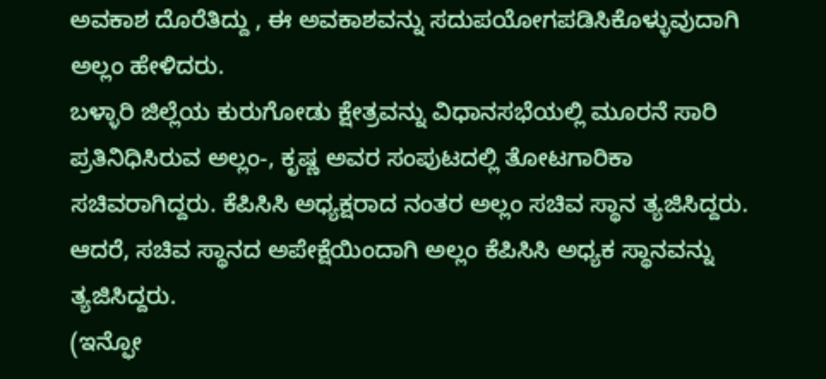ಅವಕಾಶ ದೊರೆತಿದ್ದು , ಈ ಅವಕಾಶವನ್ನು ಸದುಪಯೋಗಪಡಿಸಿಕೊಳ್ಳುವುದಾಗಿ ಅಲ್ಲಂ ಹೇಳಿದರು.
ಬಳ್ಳಾರಿ ಜಿಲ್ಲೆಯ ಕುರುಗೋಡು ಕ್ಷೇತ್ರವನ್ನು ವಿಧಾನಸಭೆಯಲ್ಲಿ ಮೂರನೆ ಸಾರಿ ಪ್ರತಿನಿಧಿಸಿರುವ ಅಲ್ಲಂ-, ಕೃಷ್ಣ ಅವರ ಸಂಪುಟದಲ್ಲಿ ತೋಟಗಾರಿಕಾ ಸಚಿವರಾಗಿದ್ದರು. ಕೆಪಿಸಿಸಿ ಅಧ್ಯಕ್ಷರಾದ ನಂತರ ಅಲ್ಲಂ ಸಚಿವ ಸ್ಥಾನ ತ್ಯಜಿಸಿದ್ದರು. ಆದರೆ, ಸಚಿವ ಸ್ಥಾನದ ಅಪೇಕ್ಷೆಯಿಂದಾಗಿ ಅಲ್ಲಂ ಕೆಪಿಸಿಸಿ ಅಧ್ಯಕ ಸ್ಥಾನವನ್ನು ತ್ಯಜಿಸಿದ್ದರು.
(ಇನ್ಫೋ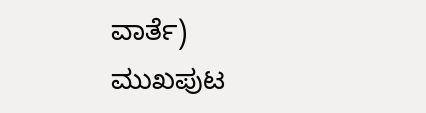ವಾರ್ತೆ)
ಮುಖಪುಟ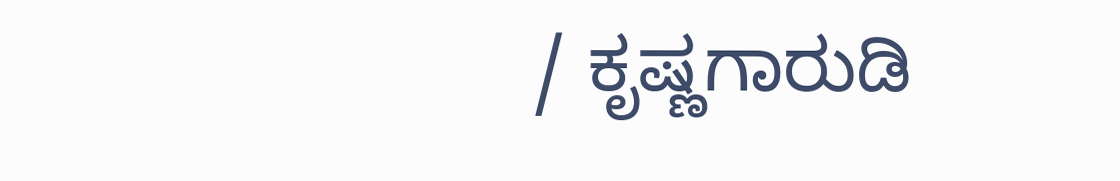/ ಕೃಷ್ಣಗಾರುಡಿ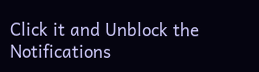Click it and Unblock the Notifications